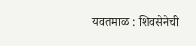यवतमाळ : शिवसेनेची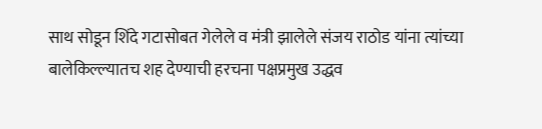साथ सोडून शिंदे गटासोबत गेलेले व मंत्री झालेले संजय राठोड यांना त्यांच्या बालेकिल्ल्यातच शह देण्याची हरचना पक्षप्रमुख उद्धव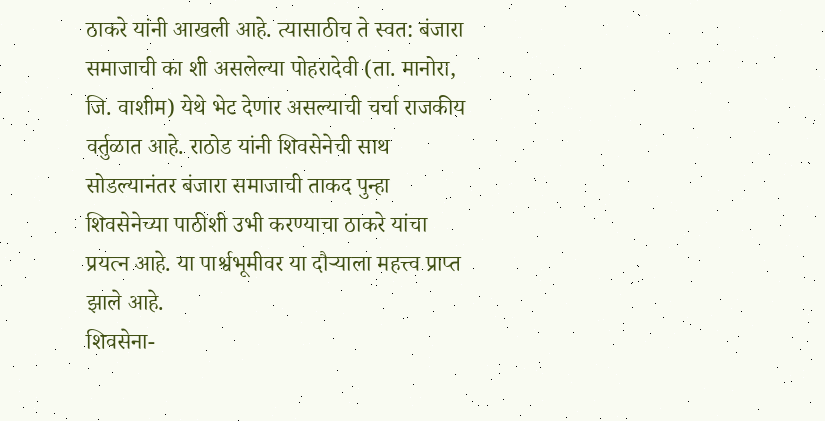ठाकरे यांनी आखली आहे. त्यासाठीच ते स्वत: बंजारा समाजाची का शी असलेल्या पोहरादेवी (ता. मानोरा, जि. वाशीम) येथे भेट देणार असल्याची चर्चा राजकीय वर्तुळात आहे. राठोड यांनी शिवसेनेची साथ सोडल्यानंतर बंजारा समाजाची ताकद पुन्हा शिवसेनेच्या पाठीशी उभी करण्याचा ठाकरे यांचा प्रयत्न आहे. या पार्श्वभूमीवर या दौऱ्याला महत्त्व प्राप्त झाले आहे.
शिवसेना-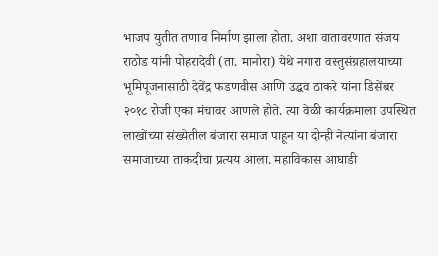भाजप युतीत तणाव निर्माण झाला होता. अशा वातावरणात संजय राठोड यांनी पोहरादेवी (ता. मानोरा) येथे नगारा वस्तुसंग्रहालयाच्या भूमिपूजनासाठी देवेंद्र फडणवीस आणि उद्धव ठाकरे यांना डिसेंबर २०१८ रोजी एका मंचावर आणले होते. त्या वेळी कार्यक्रमाला उपस्थित लाखोंच्या संख्येतील बंजारा समाज पाहून या दोन्ही नेत्यांना बंजारा समाजाच्या ताकदीचा प्रत्यय आला. महाविकास आघाडी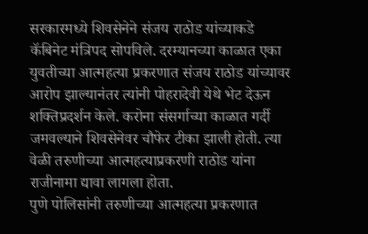सरकारमध्ये शिवसेनेने संजय राठोड यांच्याकडे कॅबिनेट मंत्रिपद सोपविले. दरम्यानच्या काळात एका युवतीच्या आत्महत्या प्रकरणात संजय राठोड यांच्यावर आरोप झाल्यानंतर त्यांनी पोहरादेवी येथे भेट देऊन शक्तिप्रदर्शन केले. करोना संसर्गाच्या काळात गर्दी जमवल्याने शिवसेनेवर चौफेर टीका झाली होती. त्या वेळी तरुणीच्या आत्महत्याप्रकरणी राठोड यांना राजीनामा द्यावा लागला होता.
पुणे पोलिसांनी तरुणीच्या आत्महत्या प्रकरणात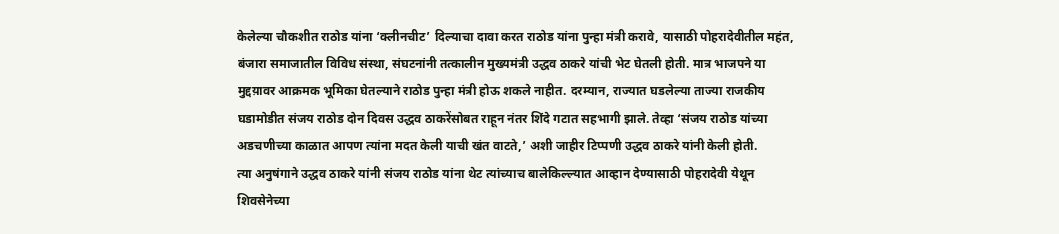केलेल्या चौकशीत राठोड यांना ‘क्लीनचीट’ दिल्याचा दावा करत राठोड यांना पुन्हा मंत्री करावे, यासाठी पोहरादेवीतील महंत, बंजारा समाजातील विविध संस्था, संघटनांनी तत्कालीन मुख्यमंत्री उद्धव ठाकरे यांची भेट घेतली होती. मात्र भाजपने या मुद्दय़ावर आक्रमक भूमिका घेतल्याने राठोड पुन्हा मंत्री होऊ शकले नाहीत. दरम्यान, राज्यात घडलेल्या ताज्या राजकीय घडामोडीत संजय राठोड दोन दिवस उद्धव ठाकरेंसोबत राहून नंतर शिंदे गटात सहभागी झाले. तेव्हा ‘संजय राठोड यांच्या अडचणीच्या काळात आपण त्यांना मदत केली याची खंत वाटते,’ अशी जाहीर टिप्पणी उद्धव ठाकरे यांनी केली होती.
त्या अनुषंगाने उद्धव ठाकरे यांनी संजय राठोड यांना थेट त्यांच्याच बालेकिल्ल्यात आव्हान देण्यासाठी पोहरादेवी येथून शिवसेनेच्या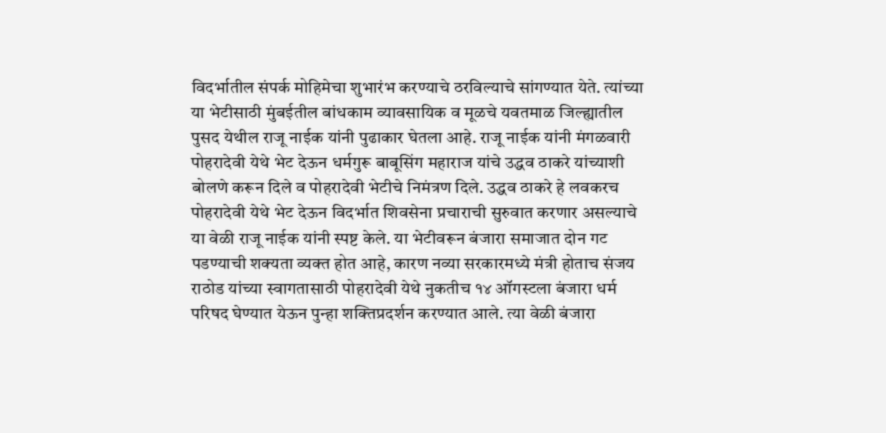विदर्भातील संपर्क मोहिमेचा शुभारंभ करण्याचे ठरविल्याचे सांगण्यात येते. त्यांच्या या भेटीसाठी मुंबईतील बांधकाम व्यावसायिक व मूळचे यवतमाळ जिल्ह्यातील पुसद येथील राजू नाईक यांनी पुढाकार घेतला आहे. राजू नाईक यांनी मंगळवारी पोहरादेवी येथे भेट देऊन धर्मगुरू बाबूसिंग महाराज यांचे उद्धव ठाकरे यांच्याशी बोलणे करून दिले व पोहरादेवी भेटीचे निमंत्रण दिले. उद्धव ठाकरे हे लवकरच पोहरादेवी येथे भेट देऊन विदर्भात शिवसेना प्रचाराची सुरुवात करणार असल्याचे या वेळी राजू नाईक यांनी स्पष्ट केले. या भेटीवरून बंजारा समाजात दोन गट पडण्याची शक्यता व्यक्त होत आहे, कारण नव्या सरकारमध्ये मंत्री होताच संजय राठोड यांच्या स्वागतासाठी पोहरादेवी येथे नुकतीच १४ ऑगस्टला बंजारा धर्म परिषद घेण्यात येऊन पुन्हा शक्तिप्रदर्शन करण्यात आले. त्या वेळी बंजारा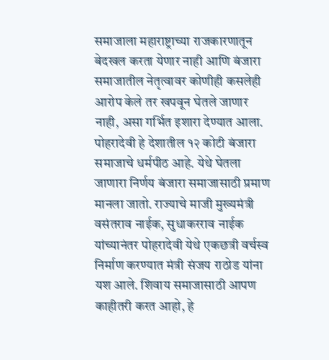समाजाला महाराष्ट्राच्या राजकारणातून बेदखल करता येणार नाही आणि बंजारा समाजातील नेतृत्वावर कोणीही कसलेही आरोप केले तर खपवून घेतले जाणार नाही, असा गर्भित इशारा देण्यात आला.
पोहरादेवी हे देशातील १२ कोटी बंजारा समाजाचे धर्मपीठ आहे. येथे घेतला जाणारा निर्णय बंजारा समाजासाठी प्रमाण मानला जातो. राज्याचे माजी मुख्यमंत्री वसंतराव नाईक, सुधाकरराव नाईक यांच्यानंतर पोहरादेवी येथे एकछत्री वर्चस्व निर्माण करण्यात मंत्री संजय राठोड यांना यश आले. शिवाय समाजासाठी आपण काहीतरी करत आहो, हे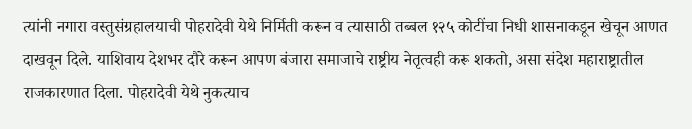त्यांनी नगारा वस्तुसंग्रहालयाची पोहरादेवी येथे निर्मिती करून व त्यासाठी तब्बल १२५ कोटींचा निधी शासनाकडून खेचून आणत दाखवून दिले. याशिवाय देशभर दौरे करून आपण बंजारा समाजाचे राष्ट्रीय नेतृत्वही करू शकतो, असा संदेश महाराष्ट्रातील राजकारणात दिला. पोहरादेवी येथे नुकत्याच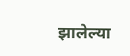झालेल्या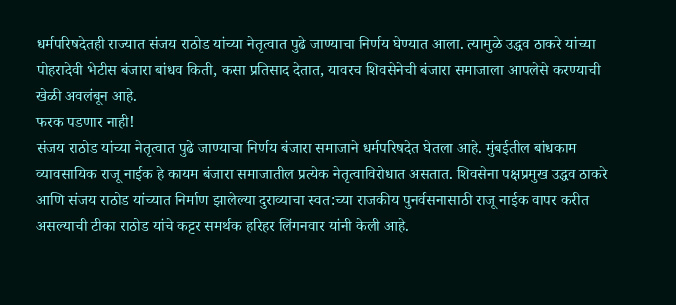धर्मपरिषदेतही राज्यात संजय राठोड यांच्या नेतृत्वात पुढे जाण्याचा निर्णय घेण्यात आला. त्यामुळे उद्धव ठाकरे यांच्या पोहरादेवी भेटीस बंजारा बांधव किती, कसा प्रतिसाद देतात, यावरच शिवसेनेची बंजारा समाजाला आपलेसे करण्याची खेळी अवलंबून आहे.
फरक पडणार नाही!
संजय राठोड यांच्या नेतृत्वात पुढे जाण्याचा निर्णय बंजारा समाजाने धर्मपरिषदेत घेतला आहे. मुंबईतील बांधकाम व्यावसायिक राजू नाईक हे कायम बंजारा समाजातील प्रत्येक नेतृत्वाविरोधात असतात. शिवसेना पक्षप्रमुख उद्धव ठाकरे आणि संजय राठोड यांच्यात निर्माण झालेल्या दुराव्याचा स्वत:च्या राजकीय पुनर्वसनासाठी राजू नाईक वापर करीत असल्याची टीका राठोड यांचे कट्टर समर्थक हरिहर लिंगनवार यांनी केली आहे.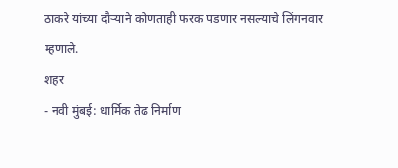ठाकरे यांच्या दौऱ्याने कोणताही फरक पडणार नसल्याचे लिंगनवार म्हणाले.
शहर
- नवी मुंबई: धार्मिक तेढ निर्माण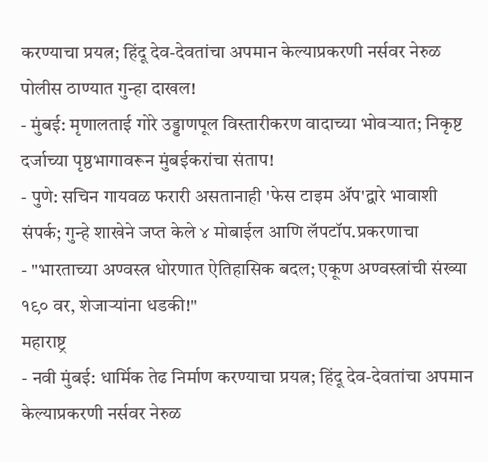करण्याचा प्रयत्न; हिंदू देव-देवतांचा अपमान केल्याप्रकरणी नर्सवर नेरुळ पोलीस ठाण्यात गुन्हा दाखल!
- मुंबई: मृणालताई गोरे उड्डाणपूल विस्तारीकरण वादाच्या भोवऱ्यात; निकृष्ट दर्जाच्या पृष्ठभागावरून मुंबईकरांचा संताप!
- पुणे: सचिन गायवळ फरारी असतानाही 'फेस टाइम ॲप'द्वारे भावाशी संपर्क; गुन्हे शाखेने जप्त केले ४ मोबाईल आणि लॅपटॉप.प्रकरणाचा
- "भारताच्या अण्वस्त्र धोरणात ऐतिहासिक बदल; एकूण अण्वस्त्रांची संख्या १९० वर, शेजाऱ्यांना धडकी!"
महाराष्ट्र
- नवी मुंबई: धार्मिक तेढ निर्माण करण्याचा प्रयत्न; हिंदू देव-देवतांचा अपमान केल्याप्रकरणी नर्सवर नेरुळ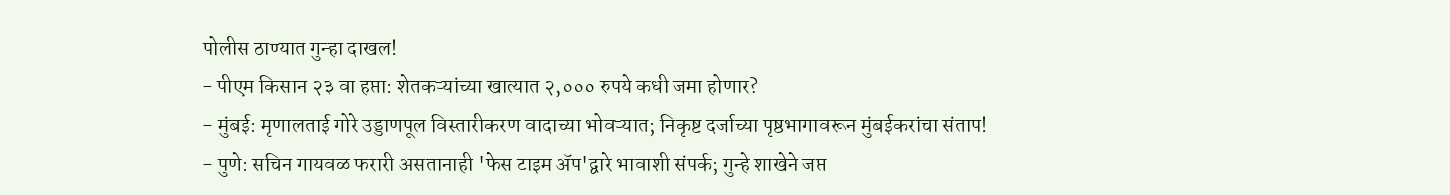पोलीस ठाण्यात गुन्हा दाखल!
- पीएम किसान २३ वा हप्ता: शेतकऱ्यांच्या खात्यात २,००० रुपये कधी जमा होणार?
- मुंबई: मृणालताई गोरे उड्डाणपूल विस्तारीकरण वादाच्या भोवऱ्यात; निकृष्ट दर्जाच्या पृष्ठभागावरून मुंबईकरांचा संताप!
- पुणे: सचिन गायवळ फरारी असतानाही 'फेस टाइम ॲप'द्वारे भावाशी संपर्क; गुन्हे शाखेने जप्त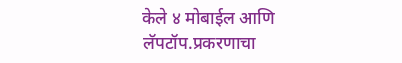केले ४ मोबाईल आणि लॅपटॉप.प्रकरणाचा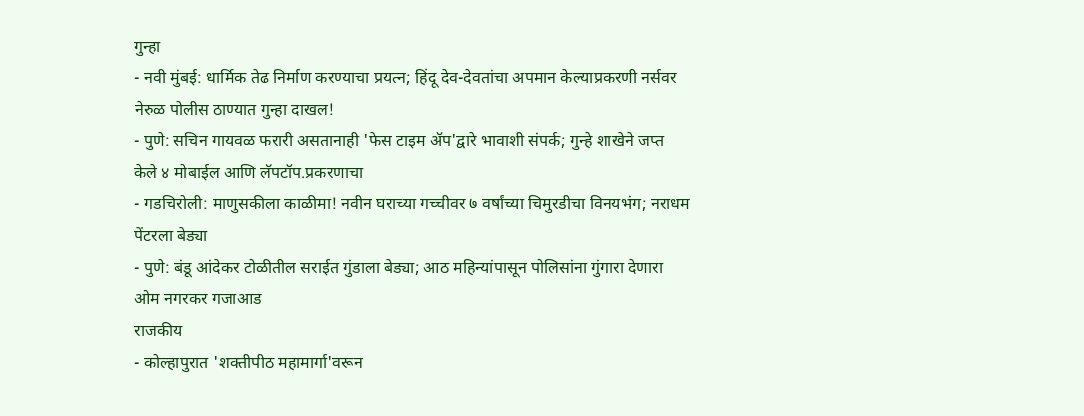गुन्हा
- नवी मुंबई: धार्मिक तेढ निर्माण करण्याचा प्रयत्न; हिंदू देव-देवतांचा अपमान केल्याप्रकरणी नर्सवर नेरुळ पोलीस ठाण्यात गुन्हा दाखल!
- पुणे: सचिन गायवळ फरारी असतानाही 'फेस टाइम ॲप'द्वारे भावाशी संपर्क; गुन्हे शाखेने जप्त केले ४ मोबाईल आणि लॅपटॉप.प्रकरणाचा
- गडचिरोली: माणुसकीला काळीमा! नवीन घराच्या गच्चीवर ७ वर्षांच्या चिमुरडीचा विनयभंग; नराधम पेंटरला बेड्या
- पुणे: बंडू आंदेकर टोळीतील सराईत गुंडाला बेड्या; आठ महिन्यांपासून पोलिसांना गुंगारा देणारा ओम नगरकर गजाआड
राजकीय
- कोल्हापुरात 'शक्तीपीठ महामार्गा'वरून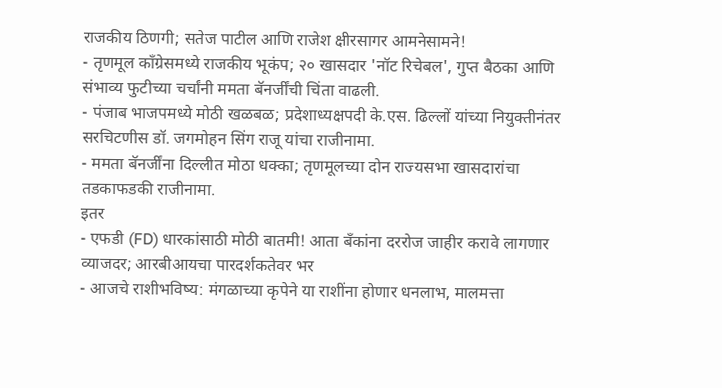राजकीय ठिणगी; सतेज पाटील आणि राजेश क्षीरसागर आमनेसामने!
- तृणमूल काँग्रेसमध्ये राजकीय भूकंप; २० खासदार 'नॉट रिचेबल', गुप्त बैठका आणि संभाव्य फुटीच्या चर्चांनी ममता बॅनर्जींची चिंता वाढली.
- पंजाब भाजपमध्ये मोठी खळबळ; प्रदेशाध्यक्षपदी के.एस. ढिल्लों यांच्या नियुक्तीनंतर सरचिटणीस डॉ. जगमोहन सिंग राजू यांचा राजीनामा.
- ममता बॅनर्जींना दिल्लीत मोठा धक्का; तृणमूलच्या दोन राज्यसभा खासदारांचा तडकाफडकी राजीनामा.
इतर
- एफडी (FD) धारकांसाठी मोठी बातमी! आता बँकांना दररोज जाहीर करावे लागणार व्याजदर; आरबीआयचा पारदर्शकतेवर भर
- आजचे राशीभविष्य: मंगळाच्या कृपेने या राशींना होणार धनलाभ, मालमत्ता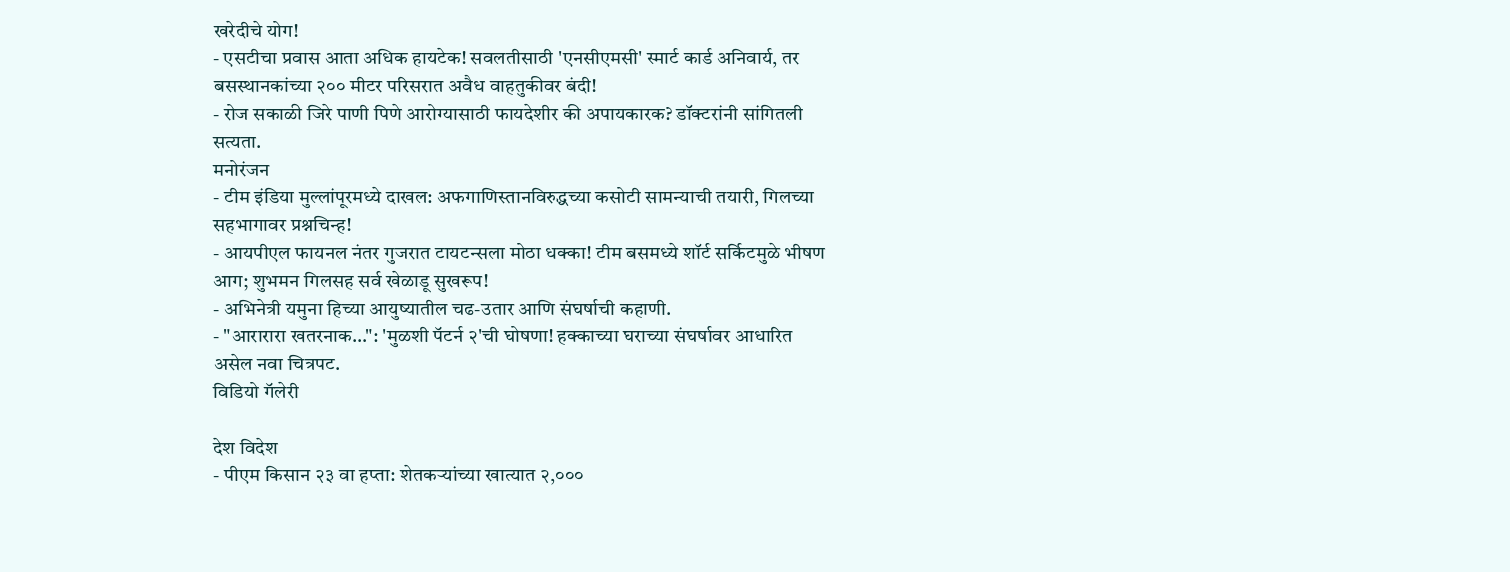खरेदीचे योग!
- एसटीचा प्रवास आता अधिक हायटेक! सवलतीसाठी 'एनसीएमसी' स्मार्ट कार्ड अनिवार्य, तर बसस्थानकांच्या २०० मीटर परिसरात अवैध वाहतुकीवर बंदी!
- रोज सकाळी जिरे पाणी पिणे आरोग्यासाठी फायदेशीर की अपायकारक? डॉक्टरांनी सांगितली सत्यता.
मनोरंजन
- टीम इंडिया मुल्लांपूरमध्ये दाखल: अफगाणिस्तानविरुद्धच्या कसोटी सामन्याची तयारी, गिलच्या सहभागावर प्रश्नचिन्ह!
- आयपीएल फायनल नंतर गुजरात टायटन्सला मोठा धक्का! टीम बसमध्ये शॉर्ट सर्किटमुळे भीषण आग; शुभमन गिलसह सर्व खेळाडू सुखरूप!
- अभिनेत्री यमुना हिच्या आयुष्यातील चढ-उतार आणि संघर्षाची कहाणी.
- "आरारारा खतरनाक…": 'मुळशी पॅटर्न २'ची घोषणा! हक्काच्या घराच्या संघर्षावर आधारित असेल नवा चित्रपट.
विडियो गॅलेरी

देश विदेश
- पीएम किसान २३ वा हप्ता: शेतकऱ्यांच्या खात्यात २,०००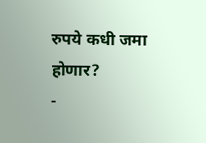रुपये कधी जमा होणार?
-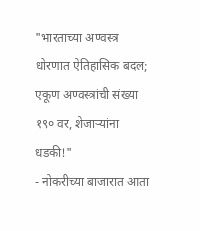"भारताच्या अण्वस्त्र धोरणात ऐतिहासिक बदल; एकूण अण्वस्त्रांची संख्या १९० वर, शेजाऱ्यांना धडकी!"
- नोकरीच्या बाजारात आता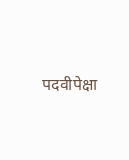पदवीपेक्षा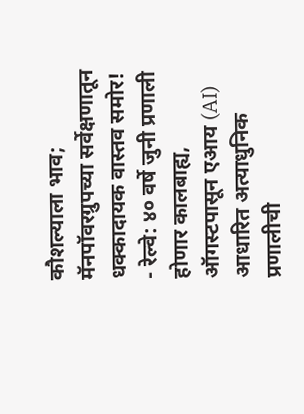कौशल्याला भाव; मॅनपॉवरग्रुपच्या सर्वेक्षणातून धक्कादायक वास्तव समोर!
- रेल्वे: ४० वर्षे जुनी प्रणाली होणार कालबाह्य, ऑगस्टपासून एआय (AI) आधारित अत्याधुनिक प्रणालीची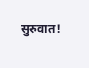सुरुवात!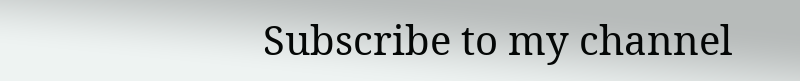Subscribe to my channel